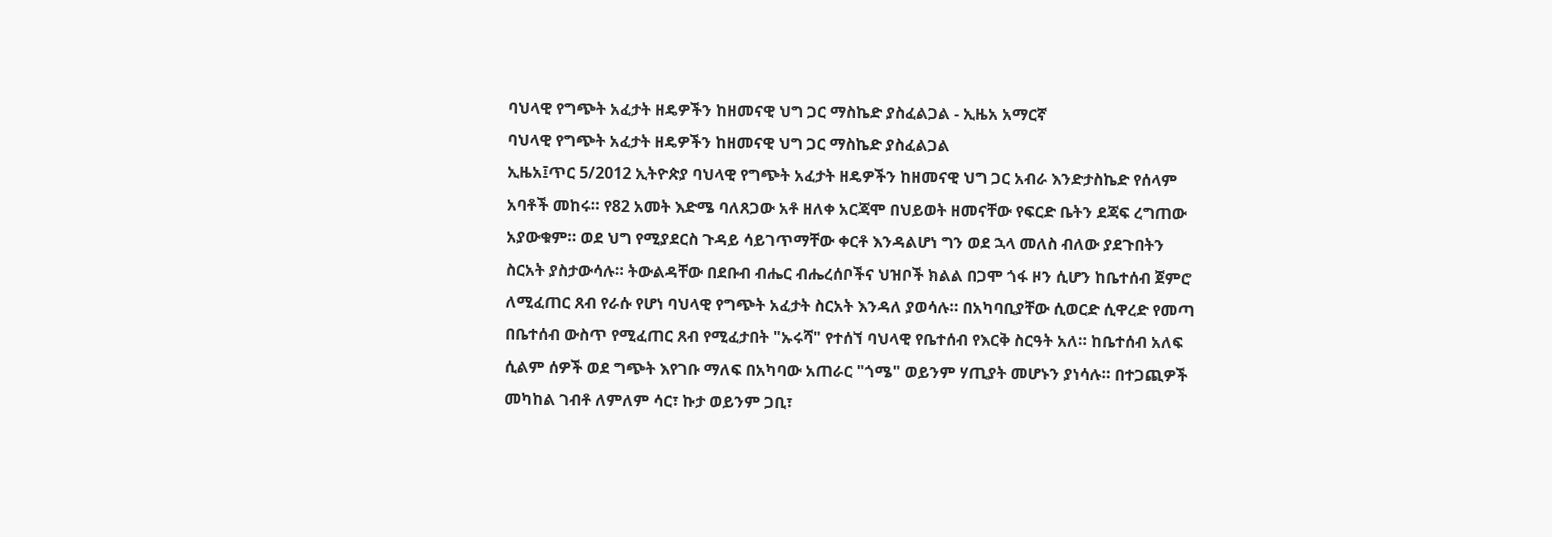ባህላዊ የግጭት አፈታት ዘዴዎችን ከዘመናዊ ህግ ጋር ማስኬድ ያስፈልጋል - ኢዜአ አማርኛ
ባህላዊ የግጭት አፈታት ዘዴዎችን ከዘመናዊ ህግ ጋር ማስኬድ ያስፈልጋል
ኢዜአ፤ጥር 5/2012 ኢትዮጵያ ባህላዊ የግጭት አፈታት ዘዴዎችን ከዘመናዊ ህግ ጋር አብራ እንድታስኬድ የሰላም አባቶች መከሩ። የ82 አመት እድሜ ባለጸጋው አቶ ዘለቀ አርጃሞ በህይወት ዘመናቸው የፍርድ ቤትን ደጃፍ ረግጠው አያውቁም። ወደ ህግ የሚያደርስ ጉዳይ ሳይገጥማቸው ቀርቶ እንዳልሆነ ግን ወደ ኋላ መለስ ብለው ያደጉበትን ስርአት ያስታውሳሉ። ትውልዳቸው በደቡብ ብሔር ብሔረሰቦችና ህዝቦች ክልል በጋሞ ጎፋ ዞን ሲሆን ከቤተሰብ ጀምሮ ለሚፈጠር ጸብ የራሱ የሆነ ባህላዊ የግጭት አፈታት ስርአት እንዳለ ያወሳሉ። በአካባቢያቸው ሲወርድ ሲዋረድ የመጣ በቤተሰብ ውስጥ የሚፈጠር ጸብ የሚፈታበት "ኡሩሻ" የተሰኘ ባህላዊ የቤተሰብ የእርቅ ስርዓት አለ። ከቤተሰብ አለፍ ሲልም ሰዎች ወደ ግጭት እየገቡ ማለፍ በአካባው አጠራር "ጎሜ" ወይንም ሃጢያት መሆኑን ያነሳሉ። በተጋጪዎች መካከል ገብቶ ለምለም ሳር፣ ኩታ ወይንም ጋቢ፣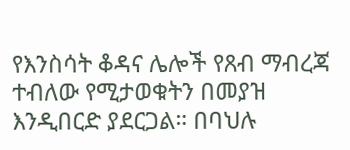የእንስሳት ቆዳና ሌሎች የጸብ ማብረጃ ተብለው የሚታወቁትን በመያዝ እንዲበርድ ያደርጋል። በባህሉ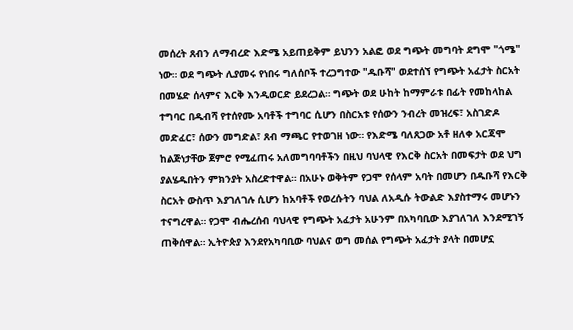መሰረት ጸብን ለማብረድ እድሜ አይጠይቅም ይህንን አልፎ ወደ ግጭት መግባት ደግሞ "ጎሜ" ነው። ወደ ግጭት ሊያመሩ የነበሩ ግለሰቦች ተረጋግተው "ዱቡሻ" ወደተሰኘ የግጭት አፈታት ስርአት በመሄድ ሰላምና እርቅ እንዲወርድ ይደረጋል። ግጭት ወደ ሁከት ከማምራቱ በፊት የመከላከል ተግባር በዱብሻ የተሰየሙ አባቶች ተግባር ሲሆን በስርአቱ የሰውን ንብረት መዝረፍ፣ አስገድዶ መድፈር፣ ሰውን መግድል፣ ጸብ ማጫር የተወገዘ ነው። የእድሜ ባለጸጋው አቶ ዘለቀ አርጃሞ ከልጅነታቸው ጀምሮ የሚፈጠሩ አለመግባባቶችን በዚህ ባህላዊ የእርቅ ስርአት በመፍታት ወደ ህግ ያልሄዱበትን ምክንያት አስረድተዋል። በአሁኑ ወቅትም የጋሞ የሰላም አባት በመሆን በዱቡሻ የእርቅ ስርአት ውስጥ እያገለገሉ ሲሆን ከአባቶች የወረሱትን ባህል ለአዲሱ ትውልድ እያስተማሩ መሆኑን ተናግረዋል። የጋሞ ብሔረሰብ ባህላዊ የግጭት አፈታት አሁንም በአካባቢው እያገለገለ እንደሚገኝ ጠቅሰዋል። ኢትዮጵያ እንደየአካባቢው ባህልና ወግ መሰል የግጭት አፈታት ያላት በመሆኗ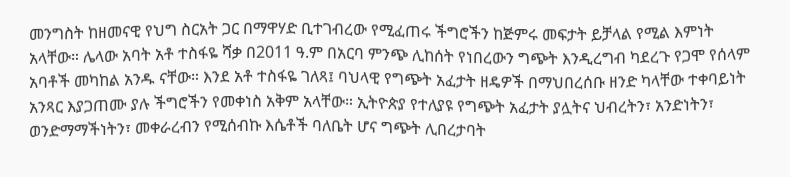መንግስት ከዘመናዊ የህግ ስርአት ጋር በማዋሃድ ቢተገብረው የሚፈጠሩ ችግሮችን ከጅምሩ መፍታት ይቻላል የሚል እምነት አላቸው። ሌላው አባት አቶ ተስፋዬ ሻቃ በ2011 ዓ.ም በአርባ ምንጭ ሊከሰት የነበረውን ግጭት እንዲረግብ ካደረጉ የጋሞ የሰላም አባቶች መካከል አንዱ ናቸው። እንደ አቶ ተስፋዬ ገለጻ፤ ባህላዊ የግጭት አፈታት ዘዴዎች በማህበረሰቡ ዘንድ ካላቸው ተቀባይነት አንጻር እያጋጠሙ ያሉ ችግሮችን የመቀነስ አቅም አላቸው። ኢትዮጵያ የተለያዩ የግጭት አፈታት ያሏትና ህብረትን፣ አንድነትን፣ ወንድማማችነትን፣ መቀራረብን የሚሰብኩ እሴቶች ባለቤት ሆና ግጭት ሊበረታባት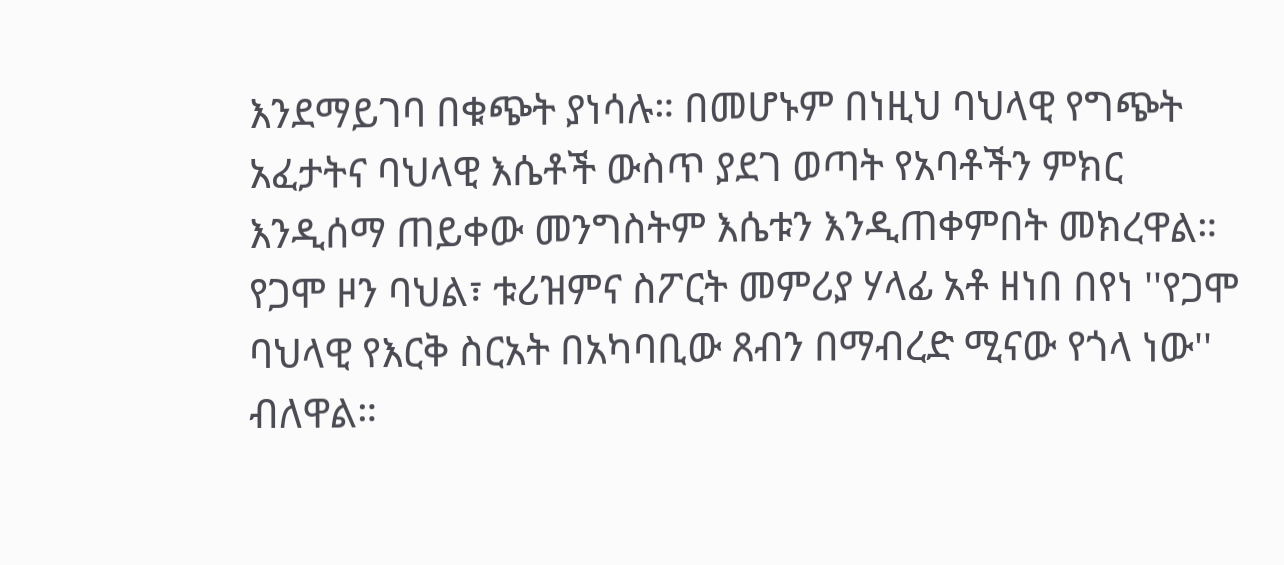እንደማይገባ በቁጭት ያነሳሉ። በመሆኑም በነዚህ ባህላዊ የግጭት አፈታትና ባህላዊ እሴቶች ውስጥ ያደገ ወጣት የአባቶችን ምክር እንዲሰማ ጠይቀው መንግስትም እሴቱን እንዲጠቀምበት መክረዋል። የጋሞ ዞን ባህል፣ ቱሪዝምና ስፖርት መምሪያ ሃላፊ አቶ ዘነበ በየነ ''የጋሞ ባህላዊ የእርቅ ስርአት በአካባቢው ጸብን በማብረድ ሚናው የጎላ ነው'' ብለዋል።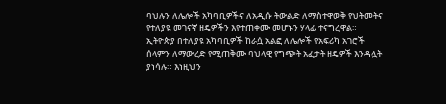ባህሉን ለሌሎች አካባቢዎችና ለአዲሱ ትውልድ ለማስተዋወቅ የህትመትና የተለያዩ መገናኛ ዘዴዎችን እየተጠቀሙ መሆኑን ሃላፊ ተናግረዋል። ኢትዮጵያ በተለያዩ አካባቢዎች ከራሷ አልፎ ለሌሎች የአፍሪካ አገሮች ሰላምን ለማውረድ የሚጠቅሙ ባህላዊ የግጭት አፈታት ዘዴዎች እንዳሏት ያነሳሉ። እነዚህን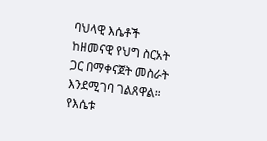ባህላዊ እሴቶች ከዘመናዊ የህግ ስርአት ጋር በማቀናጀት መስራት እንደሚገባ ገልጸዋል። የእሴቱ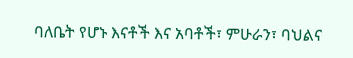ባለቤት የሆኑ እናቶች እና አባቶች፣ ምሁራን፣ ባህልና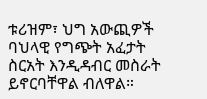ቱሪዝም፣ ህግ አውጪዎች ባህላዊ የግጭት አፈታት ስርአት እንዲዳብር መስራት ይኖርባቸዋል ብለዋል።